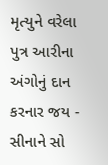મૃત્યુને વરેલા પુત્ર આરીના અંગોનું દાન કરનાર જય - સીનાને સો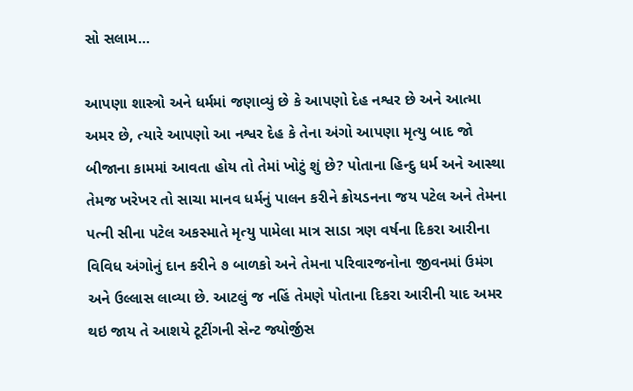સો સલામ...

આપણા શાસ્ત્રો અને ધર્મમાં જણાવ્યું છે કે આપણો દેહ નશ્વર છે અને આત્મા અમર છે, ત્યારે આપણો આ નશ્વર દેહ કે તેના અંગો આપણા મૃત્યુ બાદ જો બીજાના કામમાં આવતા હોય તો તેમાં ખોટું શું છે? પોતાના હિન્દુ ધર્મ અને આસ્થા તેમજ ખરેખર તો સાચા માનવ ધર્મનું પાલન કરીને ક્રોયડનના જય પટેલ અને તેમના પત્ની સીના પટેલ અકસ્માતે મૃત્યુ પામેલા માત્ર સાડા ત્રણ વર્ષના દિકરા આરીના વિવિધ અંગોનું દાન કરીને ૭ બાળકો અને તેમના પરિવારજનોના જીવનમાં ઉમંગ અને ઉલ્લાસ લાવ્યા છે. આટલું જ નહિં તેમણે પોતાના દિકરા આરીની યાદ અમર થઇ જાય તે આશયે ટૂટીંગની સેન્ટ જ્યોર્જીસ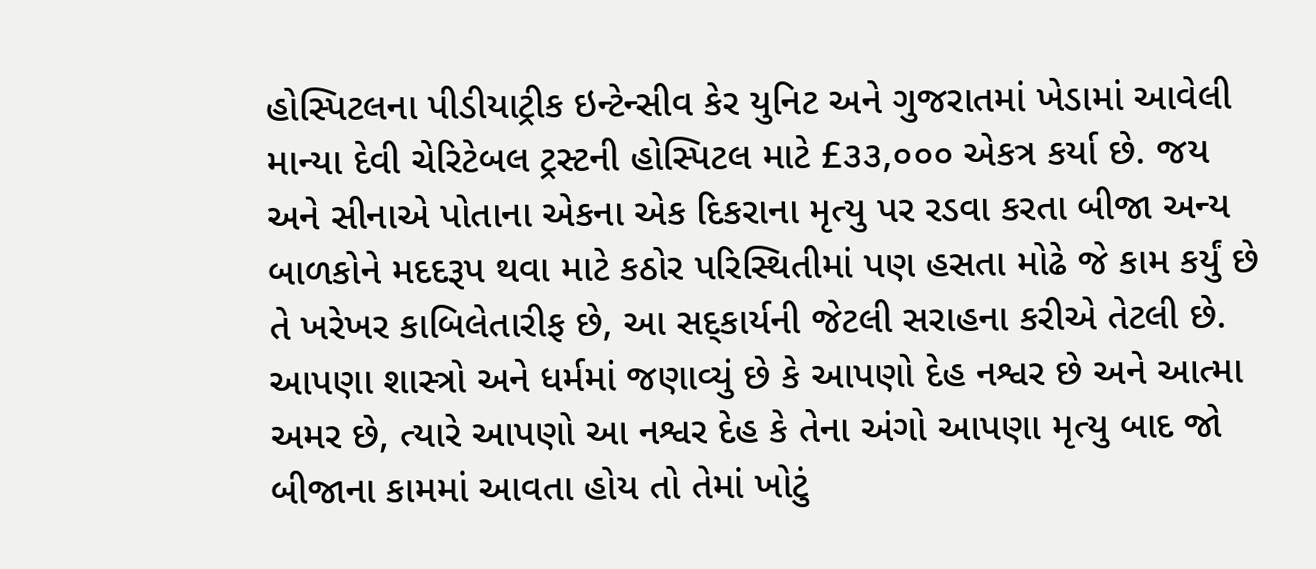હોસ્પિટલના પીડીયાટ્રીક ઇન્ટેન્સીવ કેર યુનિટ અને ગુજરાતમાં ખેડામાં આવેલી માન્યા દેવી ચેરિટેબલ ટ્રસ્ટની હોસ્પિટલ માટે £૩૩,૦૦૦ એકત્ર કર્યા છે. જય અને સીનાએ પોતાના એકના એક દિકરાના મૃત્યુ પર રડવા કરતા બીજા અન્ય બાળકોને મદદરૂપ થવા માટે કઠોર પરિસ્થિતીમાં પણ હસતા મોઢે જે કામ કર્યું છે તે ખરેખર કાબિલેતારીફ છે, આ સદ્કાર્યની જેટલી સરાહના કરીએ તેટલી છે.
આપણા શાસ્ત્રો અને ધર્મમાં જણાવ્યું છે કે આપણો દેહ નશ્વર છે અને આત્મા અમર છે, ત્યારે આપણો આ નશ્વર દેહ કે તેના અંગો આપણા મૃત્યુ બાદ જો બીજાના કામમાં આવતા હોય તો તેમાં ખોટું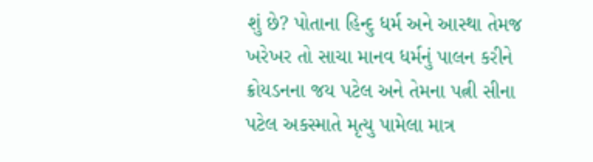શું છે? પોતાના હિન્દુ ધર્મ અને આસ્થા તેમજ ખરેખર તો સાચા માનવ ધર્મનું પાલન કરીને ક્રોયડનના જય પટેલ અને તેમના પત્ની સીના પટેલ અકસ્માતે મૃત્યુ પામેલા માત્ર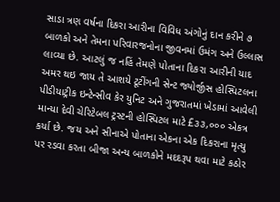સાડા ત્રણ વર્ષના દિકરા આરીના વિવિધ અંગોનું દાન કરીને ૭ બાળકો અને તેમના પરિવારજનોના જીવનમાં ઉમંગ અને ઉલ્લાસ લાવ્યા છે. આટલું જ નહિં તેમણે પોતાના દિકરા આરીની યાદ અમર થઇ જાય તે આશયે ટૂટીંગની સેન્ટ જ્યોર્જીસ હોસ્પિટલના પીડીયાટ્રીક ઇન્ટેન્સીવ કેર યુનિટ અને ગુજરાતમાં ખેડામાં આવેલી માન્યા દેવી ચેરિટેબલ ટ્રસ્ટની હોસ્પિટલ માટે £૩૩,૦૦૦ એકત્ર કર્યા છે. જય અને સીનાએ પોતાના એકના એક દિકરાના મૃત્યુ પર રડવા કરતા બીજા અન્ય બાળકોને મદદરૂપ થવા માટે કઠોર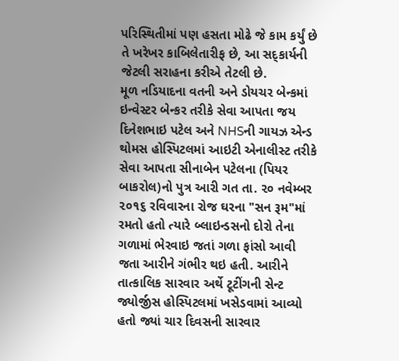પરિસ્થિતીમાં પણ હસતા મોઢે જે કામ કર્યું છે તે ખરેખર કાબિલેતારીફ છે, આ સદ્કાર્યની જેટલી સરાહના કરીએ તેટલી છે.
મૂળ નડિયાદના વતની અને ડોયચર બેન્કમાં ઇન્વેસ્ટર બેન્કર તરીકે સેવા આપતા જય દિનેશભાઇ પટેલ અને NHSની ગાયઝ એન્ડ થોમસ હોસ્પિટલમાં આઇટી એનાલીસ્ટ તરીકે સેવા આપતા સીનાબેન પટેલના (પિયર બાકરોલ)નો પુત્ર આરી ગત તા. ૨૦ નવેમ્બર ૨૦૧૬ રવિવારના રોજ ઘરના "સન રૂમ"માં રમતો હતો ત્યારે બ્લાઇન્ડસનો દોરો તેના ગળામાં ભેરવાઇ જતાં ગળા ફાંસો આવી જતા આરીને ગંભીર થઇ હતી. આરીને તાત્કાલિક સારવાર અર્થે ટૂટીંગની સેન્ટ જ્યોર્જીસ હોસ્પિટલમાં ખસેડવામાં આવ્યો હતો જ્યાં ચાર દિવસની સારવાર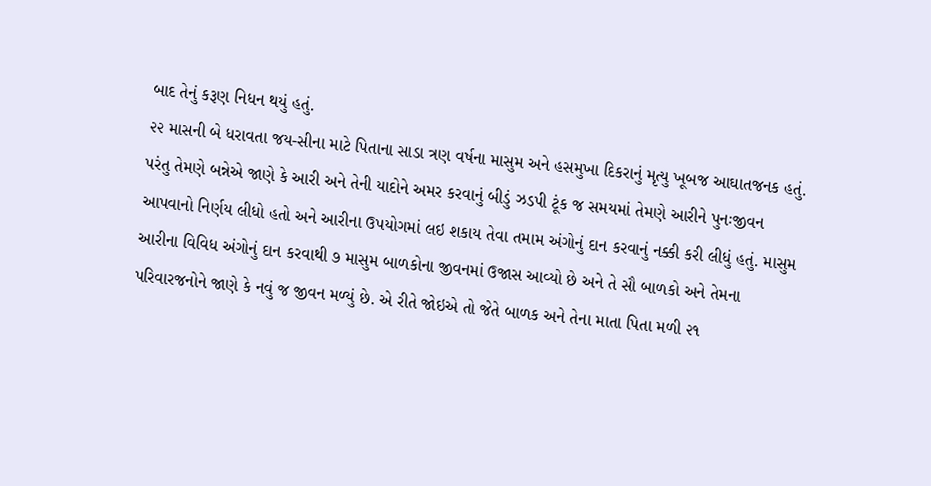બાદ તેનું કરૂણ નિધન થયું હતું.
૨૨ માસની બે ધરાવતા જય-સીના માટે પિતાના સાડા ત્રણ વર્ષના માસુમ અને હસમુખા દિકરાનું મૃત્યુ ખૂબજ આઘાતજનક હતું. પરંતુ તેમણે બન્નેએ જાણે કે આરી અને તેની યાદોને અમર કરવાનું બીડું ઝડપી ટૂંક જ સમયમાં તેમણે આરીને પુનઃજીવન આપવાનો નિર્ણય લીધો હતો અને આરીના ઉપયોગમાં લઇ શકાય તેવા તમામ અંગોનું દાન કરવાનું નક્કી કરી લીધું હતું. માસુમ આરીના વિવિધ અંગોનું દાન કરવાથી ૭ માસુમ બાળકોના જીવનમાં ઉજાસ આવ્યો છે અને તે સૌ બાળકો અને તેમના પરિવારજનોને જાણે કે નવું જ જીવન મળ્યું છે. એ રીતે જોઇએ તો જેતે બાળક અને તેના માતા પિતા મળી ૨૧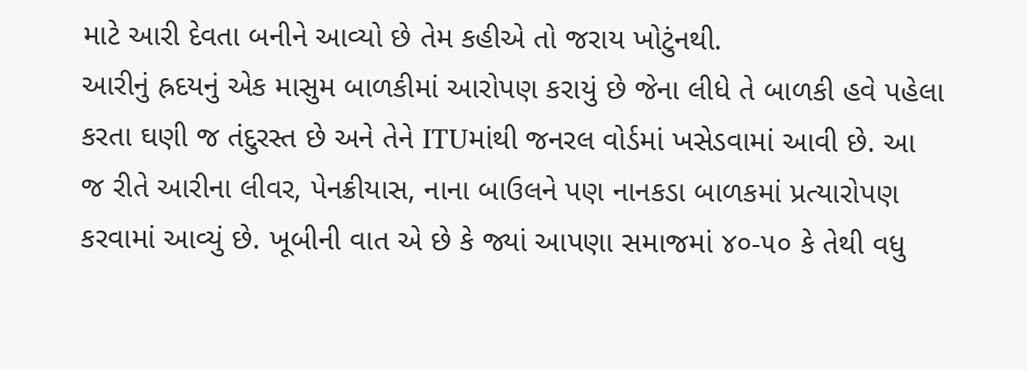માટે આરી દેવતા બનીને આવ્યો છે તેમ કહીએ તો જરાય ખોટુંનથી.
આરીનું હ્રદયનું એક માસુમ બાળકીમાં આરોપણ કરાયું છે જેના લીધે તે બાળકી હવે પહેલા કરતા ઘણી જ તંદુરસ્ત છે અને તેને ITUમાંથી જનરલ વોર્ડમાં ખસેડવામાં આવી છે. આ જ રીતે આરીના લીવર, પેનક્રીયાસ, નાના બાઉલને પણ નાનકડા બાળકમાં પ્રત્યારોપણ કરવામાં આવ્યું છે. ખૂબીની વાત એ છે કે જ્યાં આપણા સમાજમાં ૪૦-૫૦ કે તેથી વધુ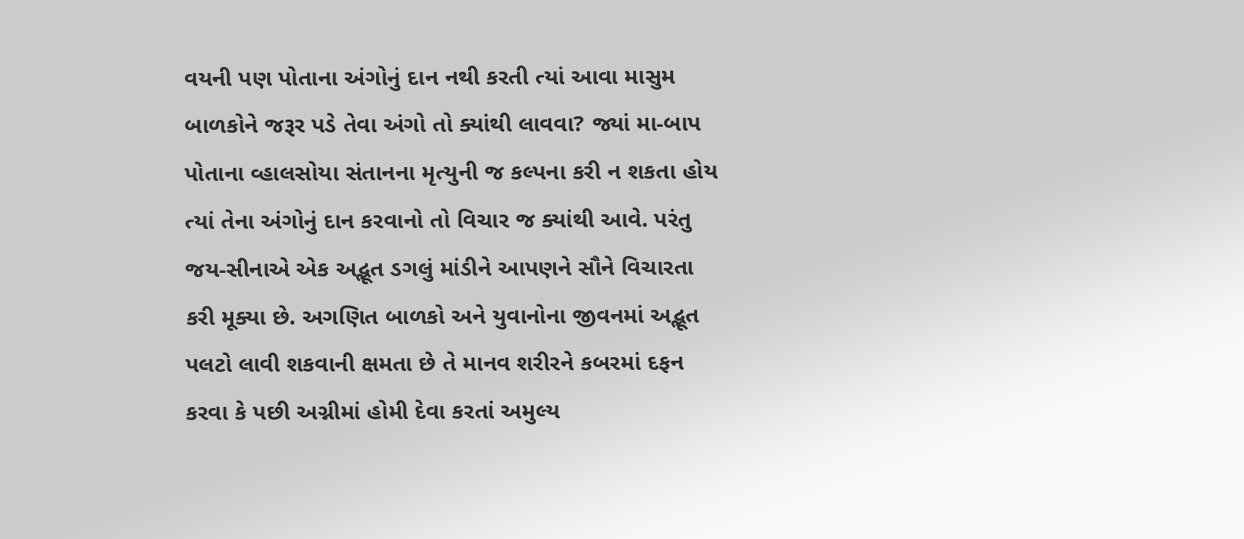વયની પણ પોતાના અંગોનું દાન નથી કરતી ત્યાં આવા માસુમ બાળકોને જરૂર પડે તેવા અંગો તો ક્યાંથી લાવવા? જ્યાં મા-બાપ પોતાના વ્હાલસોયા સંતાનના મૃત્યુની જ કલ્પના કરી ન શકતા હોય ત્યાં તેના અંગોનું દાન કરવાનો તો વિચાર જ ક્યાંથી આવે. પરંતુ જય-સીનાએ એક અદ્ભૂત ડગલું માંડીને આપણને સૌને વિચારતા કરી મૂક્યા છે. અગણિત બાળકો અને યુવાનોના જીવનમાં અદ્ભૂત પલટો લાવી શકવાની ક્ષમતા છે તે માનવ શરીરને કબરમાં દફન કરવા કે પછી અગ્નીમાં હોમી દેવા કરતાં અમુલ્ય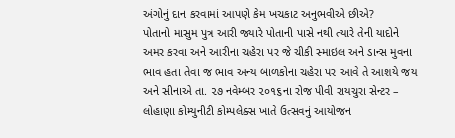અંગોનું દાન કરવામાં આપણે કેમ ખચકાટ અનુભવીએ છીએ?
પોતાનો માસુમ પુત્ર આરી જ્યારે પોતાની પાસે નથી ત્યારે તેની યાદોને અમર કરવા અને આરીના ચહેરા પર જે ચીકી સ્માઇલ અને ડાન્સ મુવના ભાવ હતા તેવા જ ભાવ અન્ય બાળકોના ચહેરા પર આવે તે આશયે જય અને સીનાએ તા. ૨૭ નવેમ્બર ૨૦૧૬ના રોજ પીવી રાયચુરા સેન્ટર – લોહાણા કોમ્યુનીટી કોમ્પલેક્સ ખાતે ઉત્સવનું આયોજન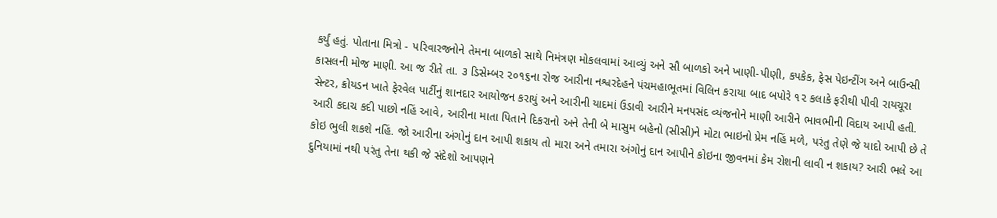કર્યું હતું. પોતાના મિત્રો - પરિવારજનોને તેમના બાળકો સાથે નિમંત્રણ મોકલવામાં આવ્યું અને સૌ બાળકો અને ખાણી-પીણી, કપકેક, ફેસ પેઇન્ટીંગ અને બાઉન્સી કાસલની મોજ માણી. આ જ રીતે તા. ૩ ડિસેમ્બર ૨૦૧૬ના રોજ આરીના નશ્વરદેહને પંચમહાભૂતમાં વિલિન કરાયા બાદ બપોરે ૧૨ કલાકે ફરીથી પીવી રાયચૂરા સેન્ટર, ક્રોયડન ખાતે ફેરવેલ પાર્ટીનું શાનદાર આયોજન કરાયું અને આરીની યાદમાં ઉડાવી આરીને મનપસંદ વ્યંજનોને માણી આરીને ભાવભીની વિદાય આપી હતી.
આરી કદાચ કદી પાછો નહિં આવે, આરીના માતા પિતાને દિકરાનો અને તેની બે માસુમ બહેનો (સીસી)ને મોટા ભાઇનો પ્રેમ નહિં મળે, પરંતુ તેણે જે યાદો આપી છે તે કોઇ ભુલી શકશે નહિં. જો આરીના અંગોનું દાન આપી શકાય તો મારા અને તમારા અંગોનું દાન આપીને કોઇના જીવનમાં કેમ રોશની લાવી ન શકાય? આરી ભલે આ દુનિયામાં નથી પરંતુ તેના થકી જે સંદેશો આપણને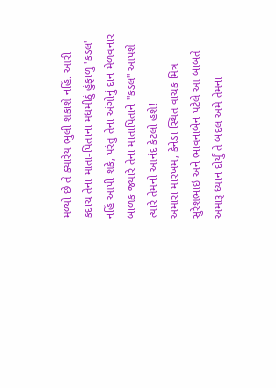મળ્યો છે તે ક્યારેય ભુલી શકાશે નહિં. આરી કદાચ તેના માતા-પિતાના મધમીઠું હુંફાળુ 'કડલ' નહિં આપી શકે, પરંતુ તેના અંગોનું દાન મેળવનાર બાળક જ્યારે તેના માતાપિતાને "કડલ" આપશે ત્યારે તેમનો આનંદ કેટલો હશે!
અમારા મારખમ, કેનેડા સ્થિત વાચક મિત્ર સુરેશભાઇ અને ભાવનાબેન પટેલે આ બાબતે અમારૂ ધ્યાન દોર્યું તે બદલ અમે તેમના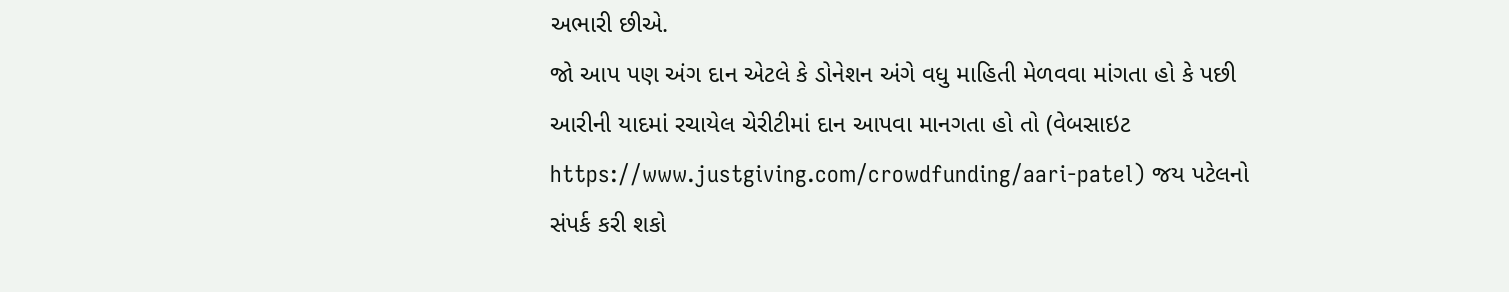અભારી છીએ.
જો આપ પણ અંગ દાન એટલે કે ડોનેશન અંગે વધુ માહિતી મેળવવા માંગતા હો કે પછી આરીની યાદમાં રચાયેલ ચેરીટીમાં દાન આપવા માનગતા હો તો (વેબસાઇટ https://www.justgiving.com/crowdfunding/aari-patel) જય પટેલનો સંપર્ક કરી શકો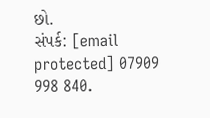છો.
સંપર્ક: [email protected] 07909 998 840.